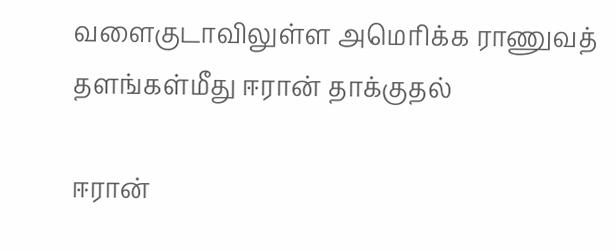வளைகுடாவிலுள்ள அமெரிக்க ராணுவத் தளங்கள்மீது ஈரான் தாக்குதல்

ஈரான்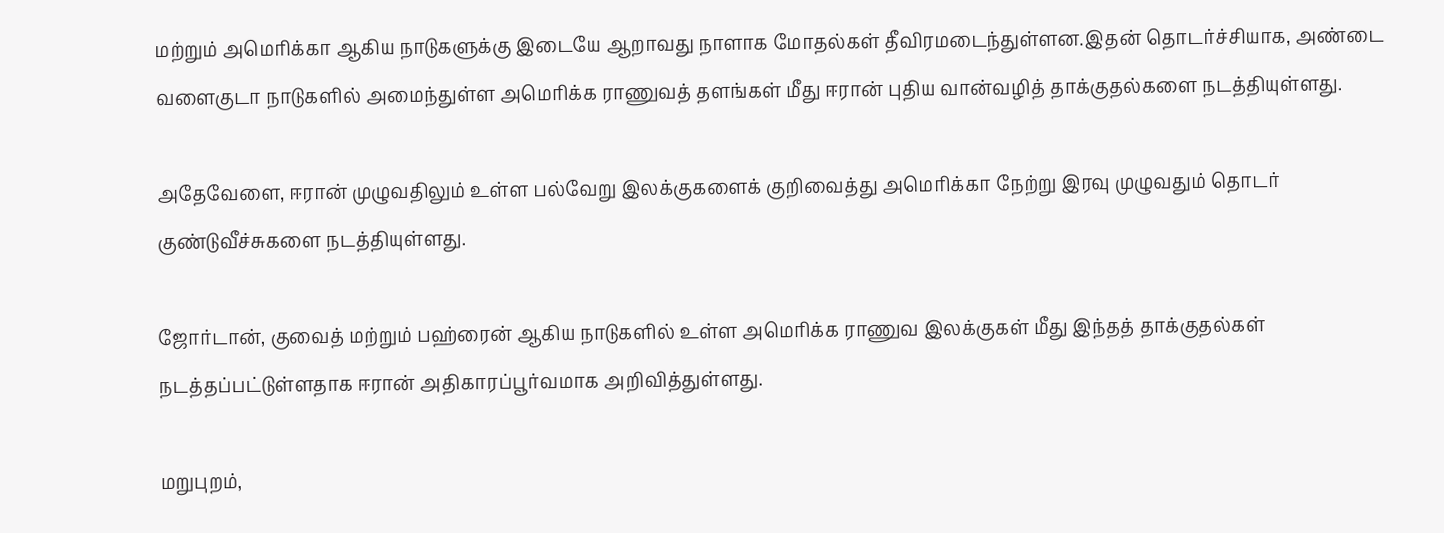மற்றும் அமெரிக்கா ஆகிய நாடுகளுக்கு இடையே ஆறாவது நாளாக மோதல்கள் தீவிரமடைந்துள்ளன.இதன் தொடர்ச்சியாக, அண்டை வளைகுடா நாடுகளில் அமைந்துள்ள அமெரிக்க ராணுவத் தளங்கள் மீது ஈரான் புதிய வான்வழித் தாக்குதல்களை நடத்தியுள்ளது.

அதேவேளை, ஈரான் முழுவதிலும் உள்ள பல்வேறு இலக்குகளைக் குறிவைத்து அமெரிக்கா நேற்று இரவு முழுவதும் தொடர் குண்டுவீச்சுகளை நடத்தியுள்ளது.

ஜோர்டான், குவைத் மற்றும் பஹ்ரைன் ஆகிய நாடுகளில் உள்ள அமெரிக்க ராணுவ இலக்குகள் மீது இந்தத் தாக்குதல்கள் நடத்தப்பட்டுள்ளதாக ஈரான் அதிகாரப்பூர்வமாக அறிவித்துள்ளது.

மறுபுறம்,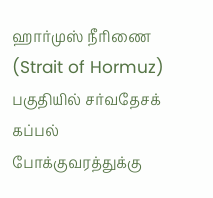ஹார்முஸ் நீரிணை (Strait of Hormuz) பகுதியில் சர்வதேசக் கப்பல் போக்குவரத்துக்கு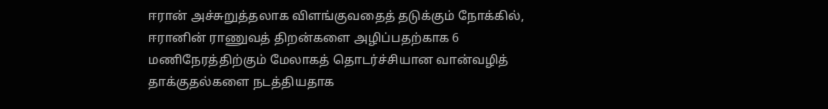ஈரான் அச்சுறுத்தலாக விளங்குவதைத் தடுக்கும் நோக்கில், ஈரானின் ராணுவத் திறன்களை அழிப்பதற்காக 6 மணிநேரத்திற்கும் மேலாகத் தொடர்ச்சியான வான்வழித் தாக்குதல்களை நடத்தியதாக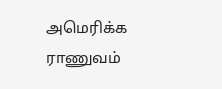அமெரிக்க ராணுவம்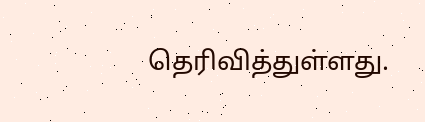தெரிவித்துள்ளது.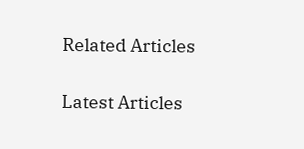Related Articles

Latest Articles